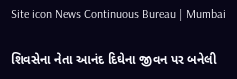Site icon News Continuous Bureau | Mumbai

શિવસેના નેતા આનંદ દિઘેના જીવન પર બનેલી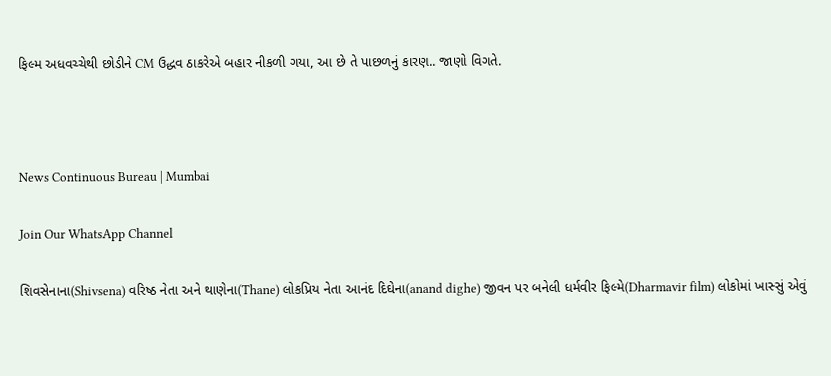ફિલ્મ અધવચ્ચેથી છોડીને CM ઉદ્ધવ ઠાકરેએ બહાર નીકળી ગયા, આ છે તે પાછળનું કારણ.. જાણો વિગતે.



News Continuous Bureau | Mumbai

Join Our WhatsApp Channel

શિવસેનાના(Shivsena) વરિષ્ઠ નેતા અને થાણેના(Thane) લોકપ્રિય નેતા આનંદ દિઘેના(anand dighe) જીવન પર બનેલી ધર્મવીર ફિલ્મે(Dharmavir film) લોકોમાં ખાસ્સું એવું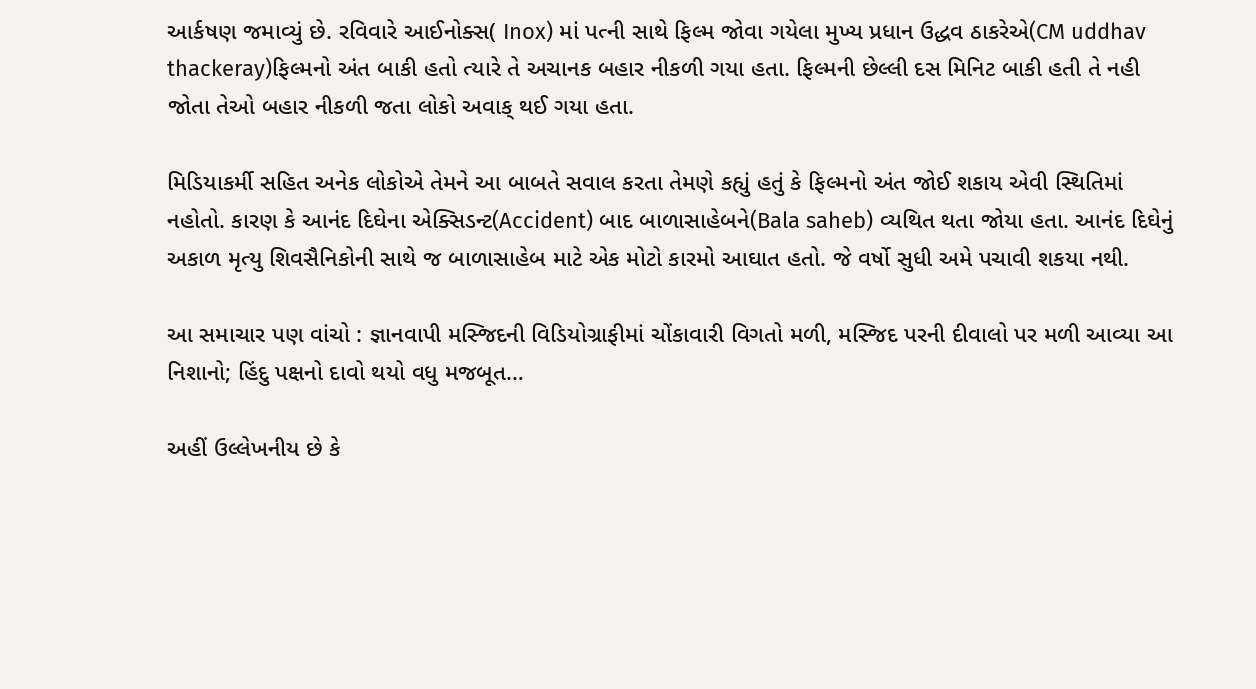આર્કષણ જમાવ્યું છે. રવિવારે આઈનોક્સ( Inox) માં પત્ની સાથે ફિલ્મ જોવા ગયેલા મુખ્ય પ્રધાન ઉદ્ધવ ઠાકરેએ(CM uddhav  thackeray)ફિલ્મનો અંત બાકી હતો ત્યારે તે અચાનક બહાર નીકળી ગયા હતા. ફિલ્મની છેલ્લી દસ મિનિટ બાકી હતી તે નહી જોતા તેઓ બહાર નીકળી જતા લોકો અવાક્ થઈ ગયા હતા.

મિડિયાકર્મી સહિત અનેક લોકોએ તેમને આ બાબતે સવાલ કરતા તેમણે કહ્યું હતું કે ફિલ્મનો અંત જોઈ શકાય એવી સ્થિતિમાં નહોતો. કારણ કે આનંદ દિઘેના એક્સિડન્ટ(Accident) બાદ બાળાસાહેબને(Bala saheb) વ્યથિત થતા જોયા હતા. આનંદ દિઘેનું અકાળ મૃત્યુ શિવસૈનિકોની સાથે જ બાળાસાહેબ માટે એક મોટો કારમો આઘાત હતો. જે વર્ષો સુધી અમે પચાવી શકયા નથી.

આ સમાચાર પણ વાંચો : જ્ઞાનવાપી મસ્જિદની વિડિયોગ્રાફીમાં ચોંકાવારી વિગતો મળી, મસ્જિદ પરની દીવાલો પર મળી આવ્યા આ નિશાનો; હિંદુ પક્ષનો દાવો થયો વધુ મજબૂત…

અહીં ઉલ્લેખનીય છે કે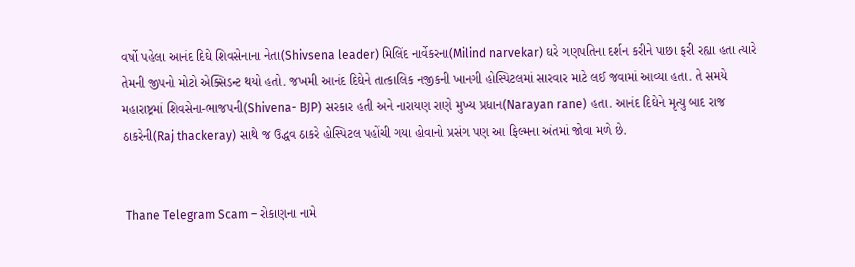વર્ષો પહેલા આનંદ દિઘે શિવસેનાના નેતા(Shivsena leader) મિલિંદ નાર્વેકરના(Milind narvekar) ઘરે ગણપતિના દર્શન કરીને પાછા ફરી રહ્યા હતા ત્યારે તેમની જીપનો મોટો એક્સિડન્ટ થયો હતો. જખમી આનંદ દિઘેને તાત્કાલિક નજીકની ખાનગી હોસ્પિટલમાં સારવાર માટે લઈ જવામાં આવ્યા હતા. તે સમયે મહારાષ્ટ્રમાં શિવસેના-ભાજપની(Shivena- BJP) સરકાર હતી અને નારાયણ રાણે મુખ્ય પ્રધાન(Narayan rane) હતા. આનંદ દિઘેને મૃત્યુ બાદ રાજ ઠાકરેની(Raj thackeray) સાથે જ ઉદ્ધવ ઠાકરે હોસ્પિટલ પહોંચી ગયા હોવાનો પ્રસંગ પણ આ ફિલ્મના અંતમાં જોવા મળે છે.


 Thane Telegram Scam – રોકાણના નામે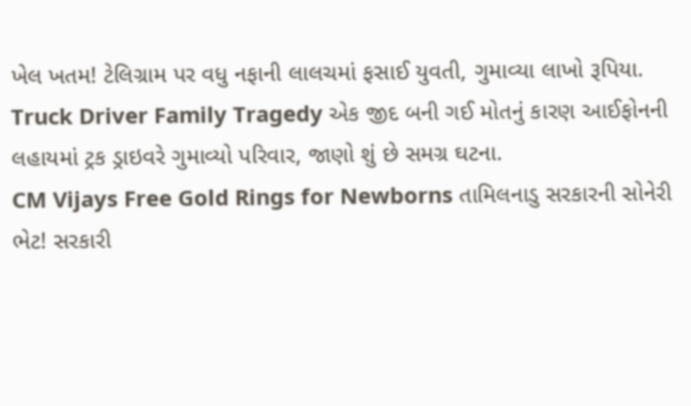ખેલ ખતમ! ટેલિગ્રામ પર વધુ નફાની લાલચમાં ફસાઈ યુવતી, ગુમાવ્યા લાખો રૂપિયા.
Truck Driver Family Tragedy એક જીદ બની ગઈ મોતનું કારણ આઈફોનની લહાયમાં ટ્રક ડ્રાઇવરે ગુમાવ્યો પરિવાર, જાણો શું છે સમગ્ર ઘટના.
CM Vijays Free Gold Rings for Newborns તામિલનાડુ સરકારની સોનેરી ભેટ! સરકારી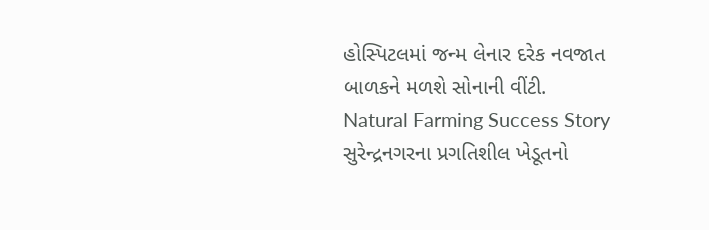હોસ્પિટલમાં જન્મ લેનાર દરેક નવજાત બાળકને મળશે સોનાની વીંટી.
Natural Farming Success Story સુરેન્દ્રનગરના પ્રગતિશીલ ખેડૂતનો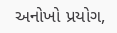અનોખો પ્રયોગ,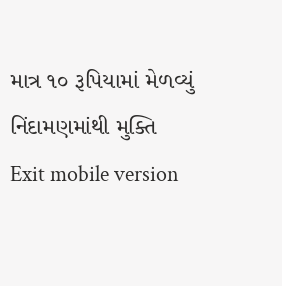માત્ર ૧૦ રૂપિયામાં મેળવ્યું નિંદામણમાંથી મુક્તિ
Exit mobile version